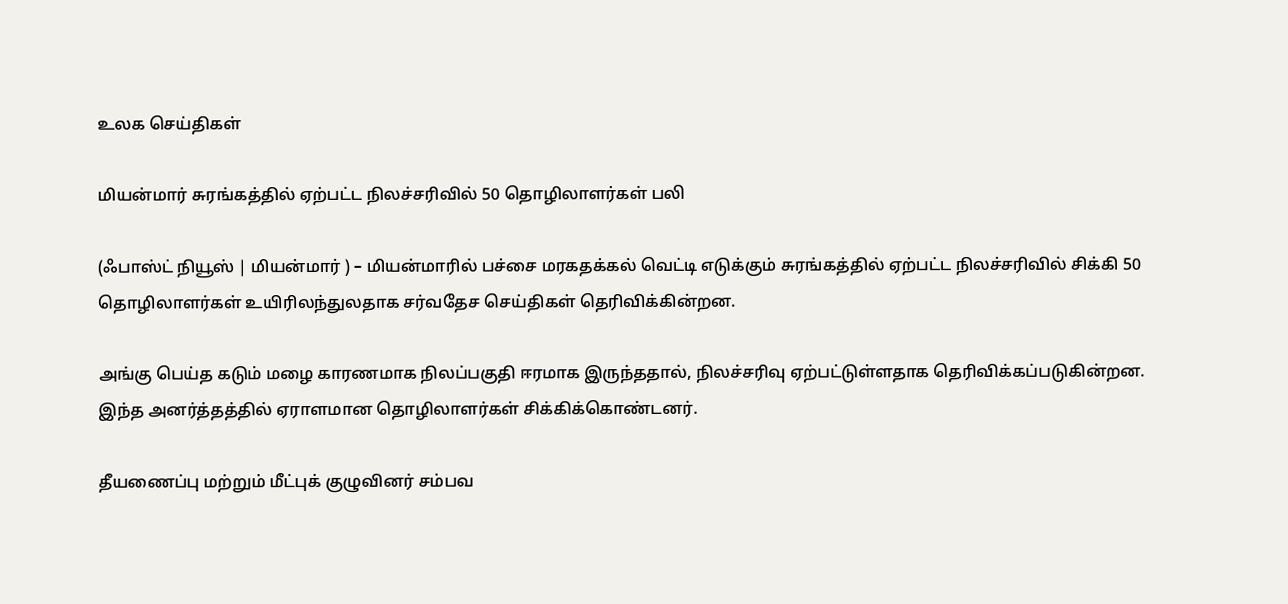உலக செய்திகள்

மியன்மார் சுரங்கத்தில் ஏற்பட்ட நிலச்சரிவில் 50 தொழிலாளர்கள் பலி

(ஃபாஸ்ட் நியூஸ் | மியன்மார் ) – மியன்மாரில் பச்சை மரகதக்கல் வெட்டி எடுக்கும் சுரங்கத்தில் ஏற்பட்ட நிலச்சரிவில் சிக்கி 50 தொழிலாளர்கள் உயிரிலந்துலதாக சர்வதேச செய்திகள் தெரிவிக்கின்றன.

அங்கு பெய்த கடும் மழை காரணமாக நிலப்பகுதி ஈரமாக இருந்ததால், நிலச்சரிவு ஏற்பட்டுள்ளதாக தெரிவிக்கப்படுகின்றன. இந்த அனர்த்தத்தில் ஏராளமான தொழிலாளர்கள் சிக்கிக்கொண்டனர்.

தீயணைப்பு மற்றும் மீட்புக் குழுவினர் சம்பவ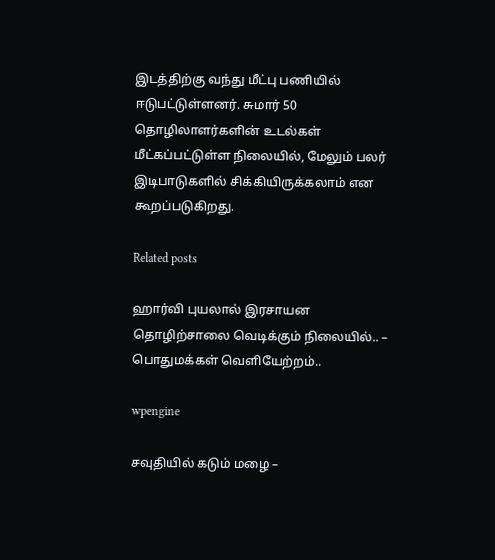இடத்திற்கு வந்து மீட்பு பணியில் ஈடுபட்டுள்ளனர். சுமார் 50 தொழிலாளர்களின் உடல்கள் மீட்கப்பட்டுள்ள நிலையில், மேலும் பலர் இடிபாடுகளில் சிக்கியிருக்கலாம் என கூறப்படுகிறது.

Related posts

ஹார்வி புயலால் இரசாயன தொழிற்சாலை வெடிக்கும் நிலையில்.. – பொதுமக்கள் வெளியேற்றம்..

wpengine

சவுதியில் கடும் மழை –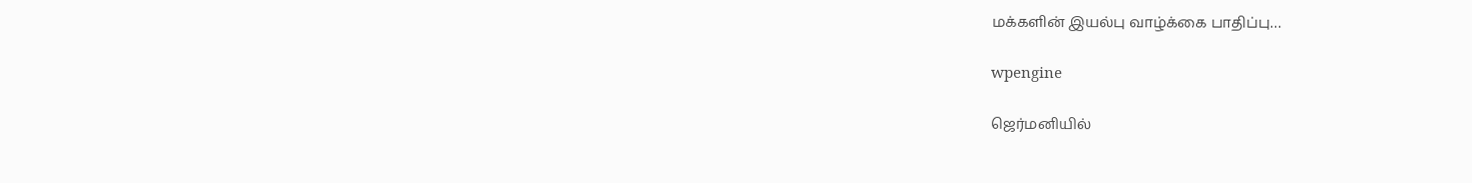மக்களின் இயல்பு வாழ்க்கை பாதிப்பு…

wpengine

ஜெர்மனியில்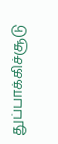துப்பாக்கிச்சூடு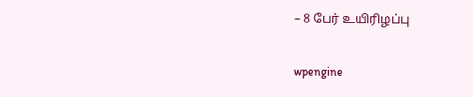– 8 பேர் உயிரிழப்பு

wpengine